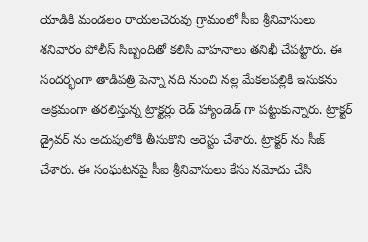యాడికి మండలం రాయలచెరువు గ్రామంలో సీఐ శ్రీనివాసులు శనివారం పోలీస్ సిబ్బందితో కలిసి వాహనాలు తనిఖీ చేపట్టారు. ఈ సందర్భంగా తాడిపత్రి పెన్నా నది నుంచి నల్ల మేకలపల్లికి ఇసుకను అక్రమంగా తరలిస్తున్న ట్రాక్టర్లు రెడ్ హ్యాండెడ్ గా పట్టుకున్నారు. ట్రాక్టర్ డ్రైవర్ ను అదుపులోకి తీసుకొని అరెస్టు చేశారు. ట్రాక్టర్ ను సీజ్ చేశారు. ఈ సంఘటనపై సీఐ శ్రీనివాసులు కేసు నమోదు చేసి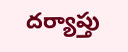దర్యాప్తు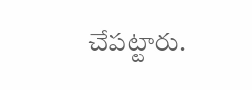చేపట్టారు.